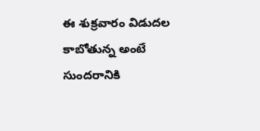ఈ శుక్రవారం విడుదల కాబోతున్న అంటే సుందరానికి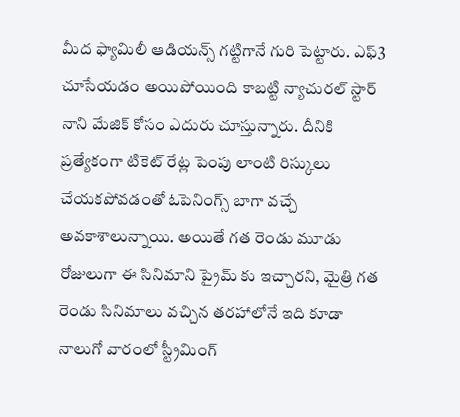మీద ఫ్యామిలీ ఆడియన్స్ గట్టిగానే గురి పెట్టారు. ఎఫ్3 చూసేయడం అయిపోయింది కాబట్టి న్యాచురల్ స్టార్ నాని మేజిక్ కోసం ఎదురు చూస్తున్నారు. దీనికి ప్రత్యేకంగా టికెట్ రేట్ల పెంపు లాంటి రిస్కులు చేయకపోవడంతో ఓపెనింగ్స్ బాగా వచ్చే అవకాశాలున్నాయి. అయితే గత రెండు మూడు రోజులుగా ఈ సినిమాని ప్రైమ్ కు ఇచ్చారని, మైత్రి గత రెండు సినిమాలు వచ్చిన తరహాలోనే ఇది కూడా నాలుగో వారంలో స్ట్రీమింగ్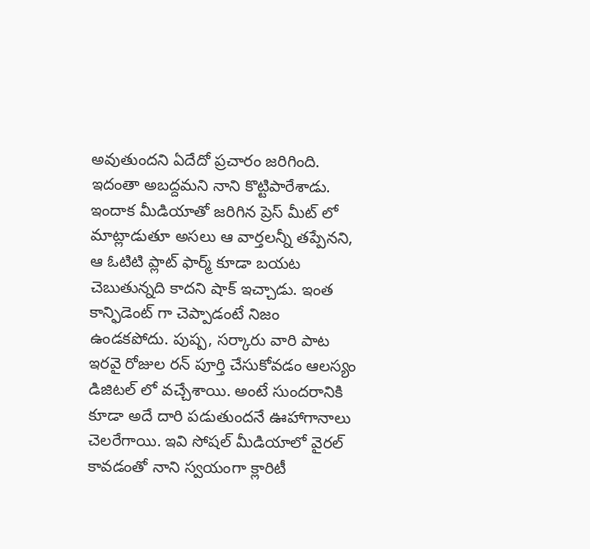అవుతుందని ఏదేదో ప్రచారం జరిగింది.
ఇదంతా అబద్దమని నాని కొట్టిపారేశాడు. ఇందాక మీడియాతో జరిగిన ప్రెస్ మీట్ లో మాట్లాడుతూ అసలు ఆ వార్తలన్నీ తప్పేనని, ఆ ఓటిటి ప్లాట్ ఫార్మ్ కూడా బయట చెబుతున్నది కాదని షాక్ ఇచ్చాడు. ఇంత కాన్ఫిడెంట్ గా చెప్పాడంటే నిజం ఉండకపోదు. పుష్ప, సర్కారు వారి పాట ఇరవై రోజుల రన్ పూర్తి చేసుకోవడం ఆలస్యం డిజిటల్ లో వచ్చేశాయి. అంటే సుందరానికి కూడా అదే దారి పడుతుందనే ఊహాగానాలు చెలరేగాయి. ఇవి సోషల్ మీడియాలో వైరల్ కావడంతో నాని స్వయంగా క్లారిటీ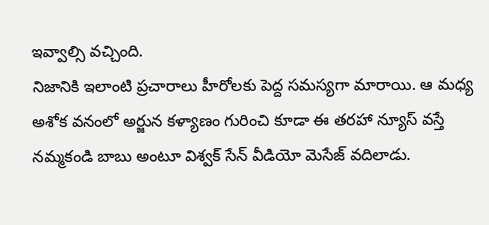ఇవ్వాల్సి వచ్చింది.
నిజానికి ఇలాంటి ప్రచారాలు హీరోలకు పెద్ద సమస్యగా మారాయి. ఆ మధ్య అశోక వనంలో అర్జున కళ్యాణం గురించి కూడా ఈ తరహా న్యూస్ వస్తే నమ్మకండి బాబు అంటూ విశ్వక్ సేన్ వీడియో మెసేజ్ వదిలాడు.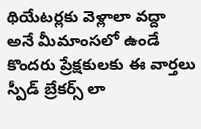థియేటర్లకు వెళ్లాలా వద్దా అనే మీమాంసలో ఉండే కొందరు ప్రేక్షకులకు ఈ వార్తలు స్పీడ్ బ్రేకర్స్ లా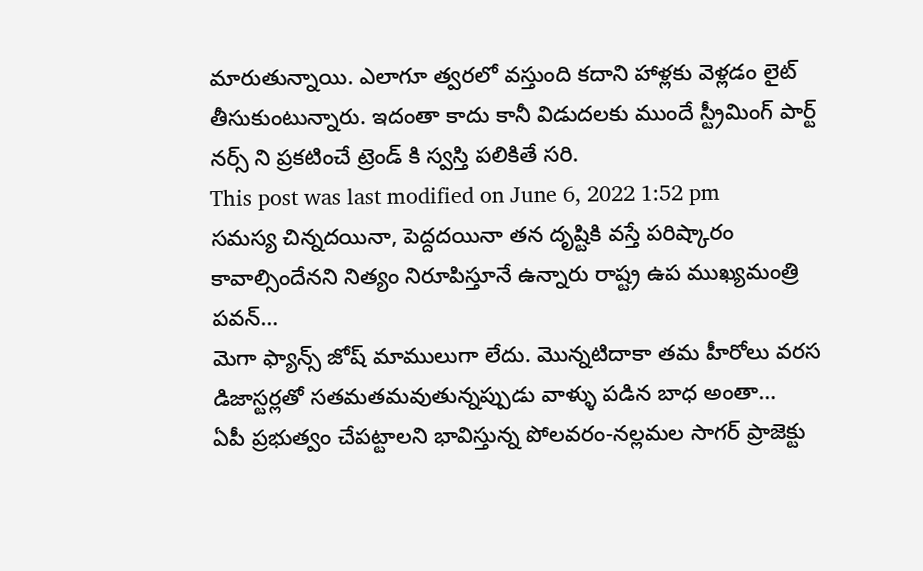మారుతున్నాయి. ఎలాగూ త్వరలో వస్తుంది కదాని హాళ్లకు వెళ్లడం లైట్ తీసుకుంటున్నారు. ఇదంతా కాదు కానీ విడుదలకు ముందే స్ట్రీమింగ్ పార్ట్ నర్స్ ని ప్రకటించే ట్రెండ్ కి స్వస్తి పలికితే సరి.
This post was last modified on June 6, 2022 1:52 pm
సమస్య చిన్నదయినా, పెద్దదయినా తన దృష్టికి వస్తే పరిష్కారం కావాల్సిందేనని నిత్యం నిరూపిస్తూనే ఉన్నారు రాష్ట్ర ఉప ముఖ్యమంత్రి పవన్…
మెగా ఫ్యాన్స్ జోష్ మాములుగా లేదు. మొన్నటిదాకా తమ హీరోలు వరస డిజాస్టర్లతో సతమతమవుతున్నప్పుడు వాళ్ళు పడిన బాధ అంతా…
ఏపీ ప్రభుత్వం చేపట్టాలని భావిస్తున్న పోలవరం-నల్లమల సాగర్ ప్రాజెక్టు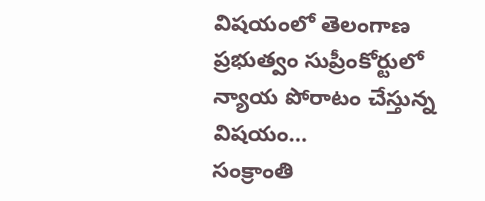విషయంలో తెలంగాణ ప్రభుత్వం సుప్రీంకోర్టులో న్యాయ పోరాటం చేస్తున్న విషయం…
సంక్రాంతి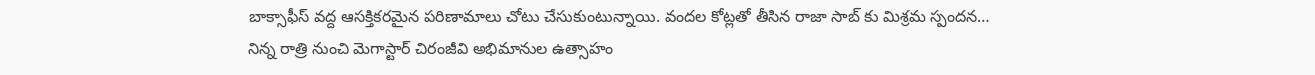బాక్సాఫీస్ వద్ద ఆసక్తికరమైన పరిణామాలు చోటు చేసుకుంటున్నాయి. వందల కోట్లతో తీసిన రాజా సాబ్ కు మిశ్రమ స్పందన…
నిన్న రాత్రి నుంచి మెగాస్టార్ చిరంజీవి అభిమానుల ఉత్సాహం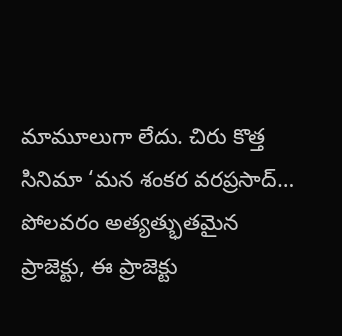మామూలుగా లేదు. చిరు కొత్త సినిమా ‘మన శంకర వరప్రసాద్…
పోలవరం అత్యత్భుతమైన ప్రాజెక్టు, ఈ ప్రాజెక్టు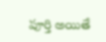పూర్తి అయితే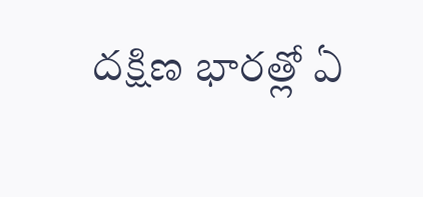దక్షిణ భారత్లో ఏ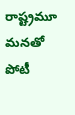రాష్ట్రమూ మనతో పోటీ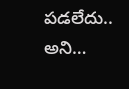పడలేదు.. అని…